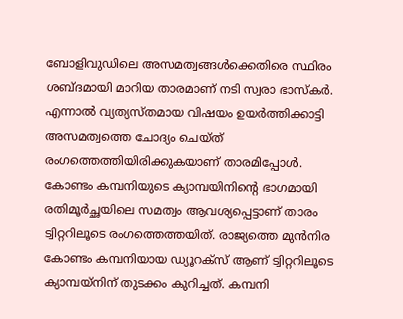ബോളിവുഡിലെ അസമത്വങ്ങൾക്കെതിരെ സ്ഥിരം ശബ്ദമായി മാറിയ താരമാണ് നടി സ്വരാ ഭാസ്കർ. എന്നാൽ വ്യത്യസ്തമായ വിഷയം ഉയർത്തിക്കാട്ടി അസമത്വത്തെ ചോദ്യം ചെയ്ത് രംഗത്തെത്തിയിരിക്കുകയാണ് താരമിപ്പോൾ. കോണ്ടം കമ്പനിയുടെ ക്യാമ്പയിനിന്റെ ഭാഗമായി രതിമൂർച്ഛയിലെ സമത്വം ആവശ്യപ്പെട്ടാണ് താരം ട്വിറ്ററിലൂടെ രംഗത്തെത്തയിത്. രാജ്യത്തെ മുൻനിര കോണ്ടം കമ്പനിയായ ഡ്യൂറക്സ് ആണ് ട്വിറ്ററിലൂടെ ക്യാമ്പയ്നിന് തുടക്കം കുറിച്ചത്. കമ്പനി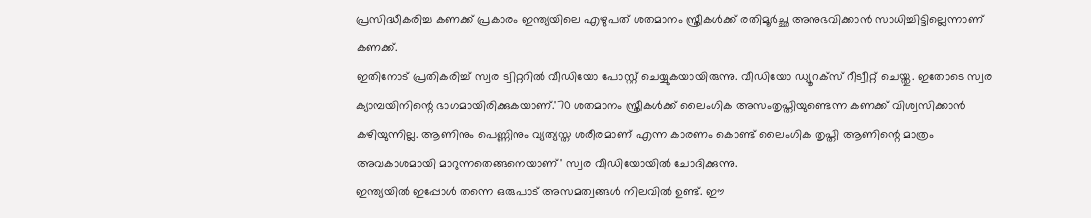പ്രസിദ്ധീകരിച്ച കണക്ക് പ്രകാരം ഇന്ത്യയിലെ എഴുപത് ശതമാനം സ്ത്രീകൾക്ക് രതിമൂർച്ഛ അനുഭവിക്കാൻ സാധിച്ചിട്ടില്ലെന്നാണ് കണക്ക്.
ഇതിനോട് പ്രതികരിച്ച് സ്വര ട്വിറ്ററിൽ വീഡിയോ പോസ്റ്റ് ചെയ്യുകയായിരുന്നു. വീഡിയോ ഡ്യൂറക്സ് റീട്വീറ്റ് ചെയ്തു. ഇതോടെ സ്വര ക്യാമ്പയിനിന്റെ ഭാഗമായിരിക്കുകയാണ്.'70 ശതമാനം സ്ത്രീകൾക്ക് ലൈംഗിക അസംതൃപ്തിയുണ്ടെന്ന കണക്ക് വിശ്വസിക്കാൻ കഴിയുന്നില്ല. ആണിനും പെണ്ണിനും വ്യത്യസ്ത ശരീരമാണ് എന്ന കാരണം കൊണ്ട് ലൈംഗിക തൃപ്തി ആണിന്റെ മാത്രം അവകാശമായി മാറുന്നതെങ്ങനെയാണ്' സ്വര വീഡിയോയിൽ ചോദിക്കുന്നു.
ഇന്ത്യയിൽ ഇപ്പോൾ തന്നെ ഒരുപാട് അസമത്വങ്ങൾ നിലവിൽ ഉണ്ട്. ഈ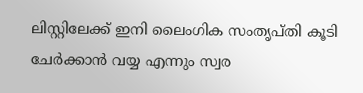ലിസ്റ്റിലേക്ക് ഇനി ലൈംഗിക സംതൃപ്തി കൂടി ചേർക്കാൻ വയ്യ എന്നും സ്വര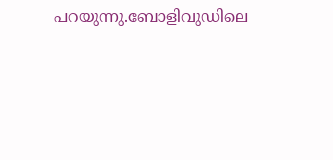പറയുന്നു.ബോളിവുഡിലെ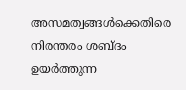അസമത്വങ്ങൾക്കെതിരെ നിരന്തരം ശബ്ദം ഉയർത്തുന്ന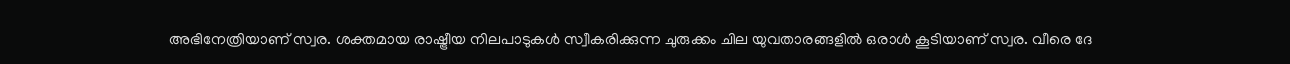അഭിനേത്രിയാണ് സ്വര. ശക്തമായ രാഷ്ട്രീയ നിലപാടുകൾ സ്വീകരിക്കുന്ന ചുരുക്കം ചില യുവതാരങ്ങളിൽ ഒരാൾ കൂടിയാണ് സ്വര. വീരെ ദേ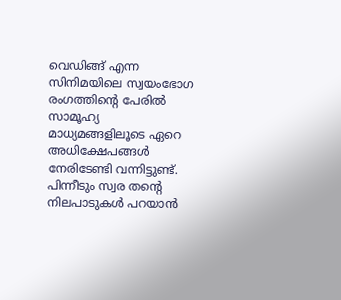വെഡിങ്ങ് എന്ന സിനിമയിലെ സ്വയംഭോഗ രംഗത്തിന്റെ പേരിൽ സാമൂഹ്യ മാധ്യമങ്ങളിലൂടെ ഏറെ അധിക്ഷേപങ്ങൾ നേരിടേണ്ടി വന്നിട്ടുണ്ട്. പിന്നീടും സ്വര തന്റെ നിലപാടുകൾ പറയാൻ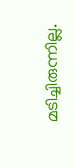മടിച്ചിരുന്നില്ല.